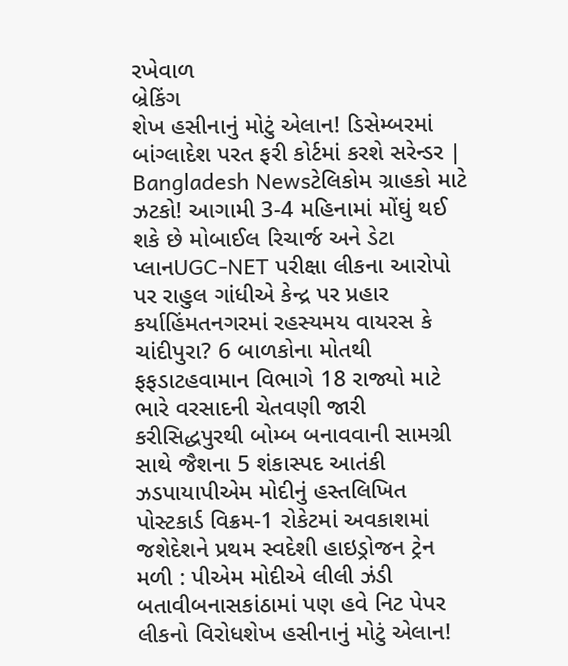રખેવાળ
બ્રેકિંગ
શેખ હસીનાનું મોટું એલાન! ડિસેમ્બરમાં બાંગ્લાદેશ પરત ફરી કોર્ટમાં કરશે સરેન્ડર | Bangladesh Newsટેલિકોમ ગ્રાહકો માટે ઝટકો! આગામી 3-4 મહિનામાં મોંઘું થઈ શકે છે મોબાઈલ રિચાર્જ અને ડેટા પ્લાનUGC-NET પરીક્ષા લીકના આરોપો પર રાહુલ ગાંધીએ કેન્દ્ર પર પ્રહાર કર્યાહિંમતનગરમાં રહસ્યમય વાયરસ કે ચાંદીપુરા? 6 બાળકોના મોતથી ફફડાટહવામાન વિભાગે 18 રાજ્યો માટે ભારે વરસાદની ચેતવણી જારી કરીસિદ્ધપુરથી બોમ્બ બનાવવાની સામગ્રી સાથે જૈશના 5 શંકાસ્પદ આતંકી ઝડપાયાપીએમ મોદીનું હસ્તલિખિત પોસ્ટકાર્ડ વિક્રમ-1 રોકેટમાં અવકાશમાં જશેદેશને પ્રથમ સ્વદેશી હાઇડ્રોજન ટ્રેન મળી : પીએમ મોદીએ લીલી ઝંડી બતાવીબનાસકાંઠામાં પણ હવે નિટ પેપર લીકનો વિરોધશેખ હસીનાનું મોટું એલાન!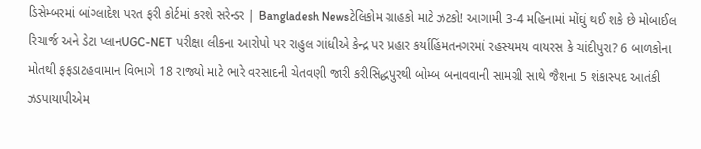ડિસેમ્બરમાં બાંગ્લાદેશ પરત ફરી કોર્ટમાં કરશે સરેન્ડર | Bangladesh Newsટેલિકોમ ગ્રાહકો માટે ઝટકો! આગામી 3-4 મહિનામાં મોંઘું થઈ શકે છે મોબાઈલ રિચાર્જ અને ડેટા પ્લાનUGC-NET પરીક્ષા લીકના આરોપો પર રાહુલ ગાંધીએ કેન્દ્ર પર પ્રહાર કર્યાહિંમતનગરમાં રહસ્યમય વાયરસ કે ચાંદીપુરા? 6 બાળકોના મોતથી ફફડાટહવામાન વિભાગે 18 રાજ્યો માટે ભારે વરસાદની ચેતવણી જારી કરીસિદ્ધપુરથી બોમ્બ બનાવવાની સામગ્રી સાથે જૈશના 5 શંકાસ્પદ આતંકી ઝડપાયાપીએમ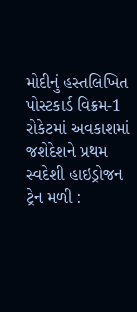મોદીનું હસ્તલિખિત પોસ્ટકાર્ડ વિક્રમ-1 રોકેટમાં અવકાશમાં જશેદેશને પ્રથમ સ્વદેશી હાઇડ્રોજન ટ્રેન મળી :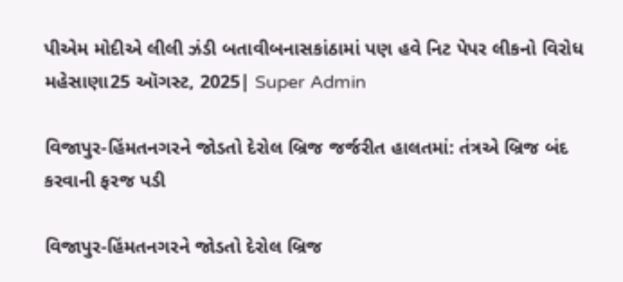પીએમ મોદીએ લીલી ઝંડી બતાવીબનાસકાંઠામાં પણ હવે નિટ પેપર લીકનો વિરોધ
મહેસાણા25 ઑગસ્ટ, 2025| Super Admin

વિજાપુર-હિંમતનગરને જોડતો દેરોલ બ્રિજ જર્જરીત હાલતમાં: તંત્રએ બ્રિજ બંદ કરવાની ફરજ પડી

વિજાપુર-હિંમતનગરને જોડતો દેરોલ બ્રિજ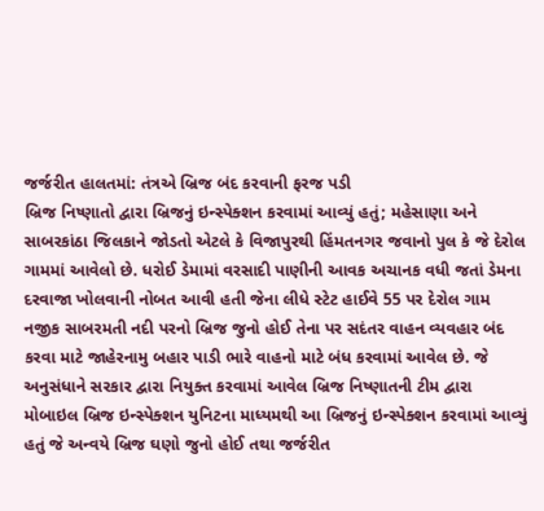જર્જરીત હાલતમાં: તંત્રએ બ્રિજ બંદ કરવાની ફરજ પડી
બ્રિજ નિષ્ણાતો દ્વારા બ્રિજનું ઇન્સ્પેક્શન કરવામાં આવ્યું હતું; મહેસાણા અને સાબરકાંઠા જિલકાને જોડતો એટલે કે વિજાપુરથી હિંમતનગર જવાનો પુલ કે જે દેરોલ ગામમાં આવેલો છે. ધરોઈ ડેમામાં વરસાદી પાણીની આવક અચાનક વધી જતાં ડેમના દરવાજા ખોલવાની નોબત આવી હતી જેના લીધે સ્ટેટ હાઈવે 55 પર દેરોલ ગામ નજીક સાબરમતી નદી પરનો બ્રિજ જુનો હોઈ તેના પર સદંતર વાહન વ્યવહાર બંદ કરવા માટે જાહેરનામુ બહાર પાડી ભારે વાહનો માટે બંધ કરવામાં આવેલ છે. જે અનુસંધાને સરકાર દ્વારા નિયુક્ત કરવામાં આવેલ બ્રિજ નિષ્ણાતની ટીમ દ્વારા મોબાઇલ બ્રિજ ઇન્સ્પેક્શન યુનિટના માધ્યમથી આ બ્રિજનું ઇન્સ્પેક્શન કરવામાં આવ્યું હતું જે અન્વયે બ્રિજ ઘણો જુનો હોઈ તથા જર્જરીત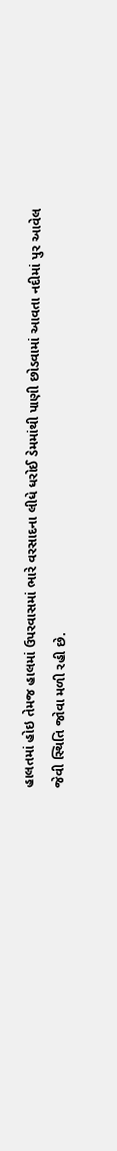હાલતમાં હોઇ તેમજ હાલમાં ઉપરવાસમાં ભારે વરસાદના લીધે ધરોઈ ડેમમાંથી પાણી છોડવામાં આવતા નદીમાં પુર આવેલ જેવી સ્થિતિ જોવા મળી રહી છે.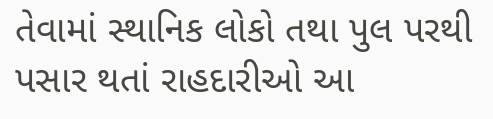તેવામાં સ્થાનિક લોકો તથા પુલ પરથી પસાર થતાં રાહદારીઓ આ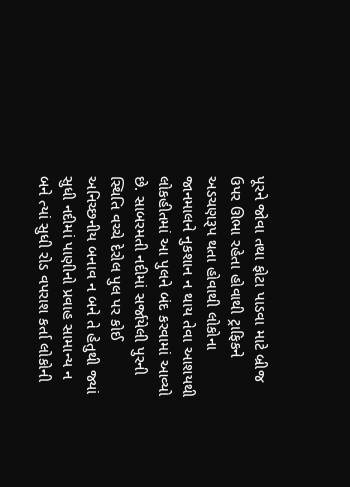પૂરને જોવા તથા ફોટા પાડવા માટે બ્રીજ ઉપર ઊભા રહેતા હોવાથી ટ્રાફિકને અડચણરૂપ થતા હોવાથી લોકોના જાનમાલને નુકશાન ન થાય તેવા આશયથી લોકહીતમાં આ પુલને બંદ કરવામાં આવ્યો છે. સાબરમતી નદીમાં સર્જાયેલી પુરની સ્થિતિ વચ્ચે દેરોલ પુલ પર કોઈ અનિચ્છનીય બનાવ ન બને તે હેતુથી જ્યાં સુધી નદીમાં પાણીનો પ્રવાહ સામાન્ય ન બને ત્યાં સુધી રોડ વપરાશ કર્તા લોકોની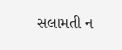સલામતી ન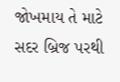જોખમાય તે માટે સદર બ્રિજ પરથી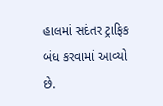હાલમાં સદંતર ટ્રાફિક બંધ કરવામાં આવ્યો છે.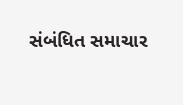સંબંધિત સમાચાર